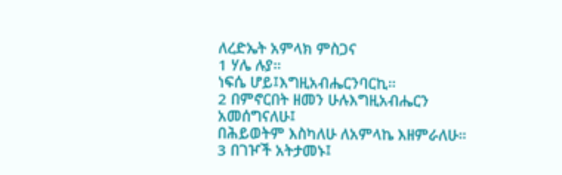ለረድኤት አምላክ ምስጋና
1 ሃሌ ሉያ።
ነፍሴ ሆይ፤እግዚአብሔርንባርኪ።
2 በምኖርበት ዘመን ሁሉእግዚአብሔርን
አመሰግናለሁ፤
በሕይወትም እስካለሁ ለአምላኬ እዘምራለሁ።
3 በገዦች አትታመኑ፤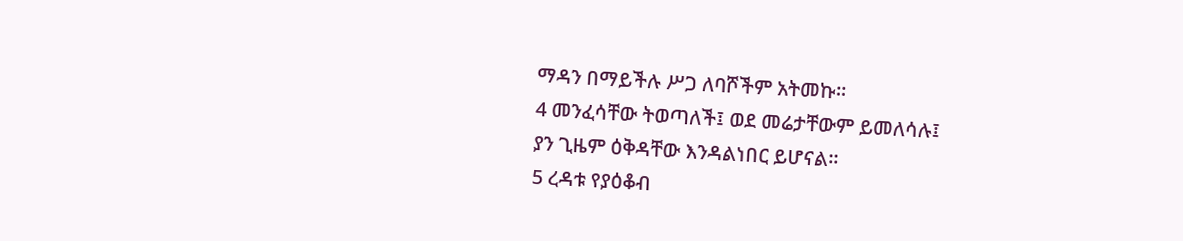ማዳን በማይችሉ ሥጋ ለባሾችም አትመኩ።
4 መንፈሳቸው ትወጣለች፤ ወደ መሬታቸውም ይመለሳሉ፤
ያን ጊዜም ዕቅዳቸው እንዳልነበር ይሆናል።
5 ረዳቱ የያዕቆብ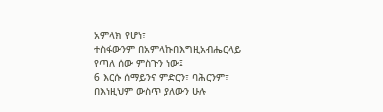አምላክ የሆነ፣
ተስፋውንም በአምላኩበእግዚአብሔርላይ የጣለ ሰው ምስጉን ነው፤
6 እርሱ ሰማይንና ምድርን፣ ባሕርንም፣
በእነዚህም ውስጥ ያለውን ሁሉ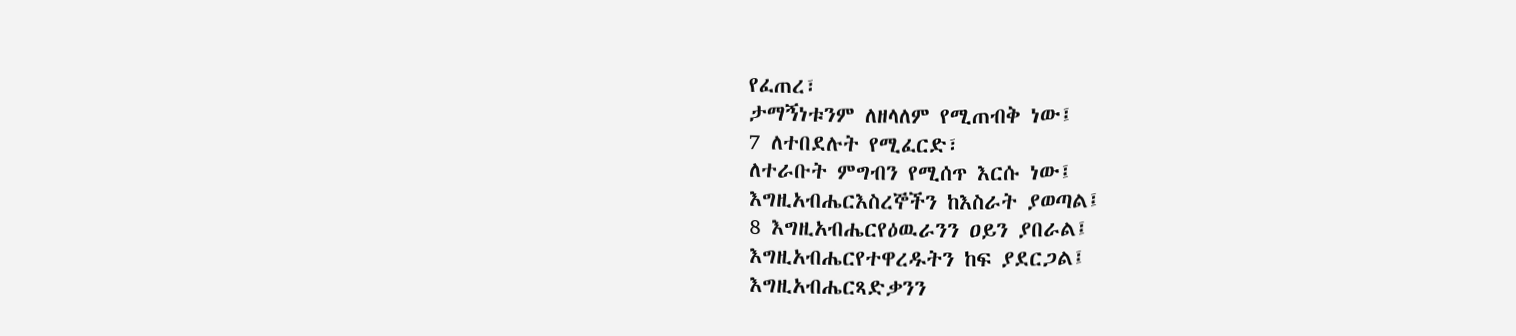የፈጠረ፣
ታማኝነቱንም ለዘላለም የሚጠብቅ ነው፤
7 ለተበደሉት የሚፈርድ፣
ለተራቡት ምግብን የሚሰጥ እርሱ ነው፤
እግዚአብሔርእስረኞችን ከእስራት ያወጣል፤
8 እግዚአብሔርየዕዉራንን ዐይን ያበራል፤
እግዚአብሔርየተዋረዱትን ከፍ ያደርጋል፤
እግዚአብሔርጻድቃንን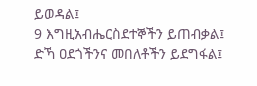ይወዳል፤
9 እግዚአብሔርስደተኞችን ይጠብቃል፤
ድኻ ዐደጎችንና መበለቶችን ይደግፋል፤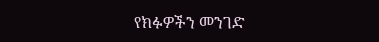የክፉዎችን መንገድ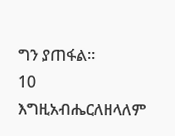ግን ያጠፋል።
10 እግዚአብሔርለዘላለም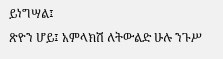ይነግሣል፤
ጽዮን ሆይ፤ አምላክሽ ለትውልድ ሁሉ ንጉሥ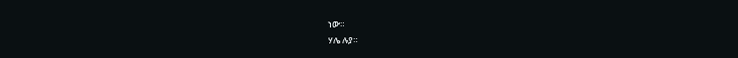ነው።
ሃሌ ሉያ።